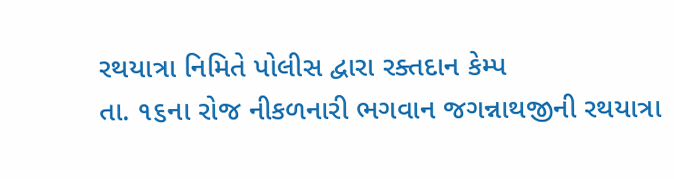રથયાત્રા નિમિતે પોલીસ દ્વારા રક્તદાન કેમ્પ
તા. ૧૬ના રોજ નીકળનારી ભગવાન જગન્નાથજીની રથયાત્રા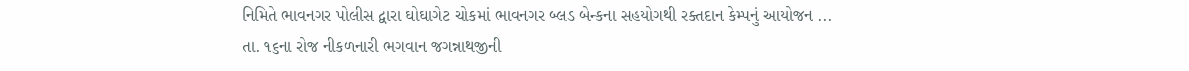નિમિતે ભાવનગર પોલીસ દ્વારા ઘોઘાગેટ ચોકમાં ભાવનગર બ્લડ બેન્કના સહયોગથી રક્તદાન કેમ્પનું આયોજન ...
તા. ૧૬ના રોજ નીકળનારી ભગવાન જગન્નાથજીની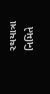રથયાત્રા નિમિતે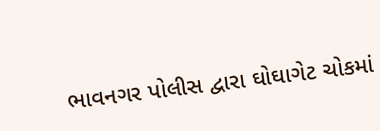ભાવનગર પોલીસ દ્વારા ઘોઘાગેટ ચોકમાં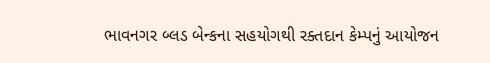ભાવનગર બ્લડ બેન્કના સહયોગથી રક્તદાન કેમ્પનું આયોજન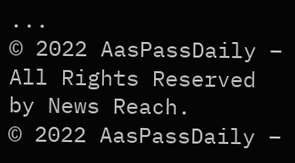...
© 2022 AasPassDaily – All Rights Reserved by News Reach.
© 2022 AasPassDaily –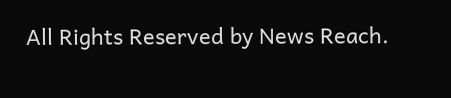All Rights Reserved by News Reach.